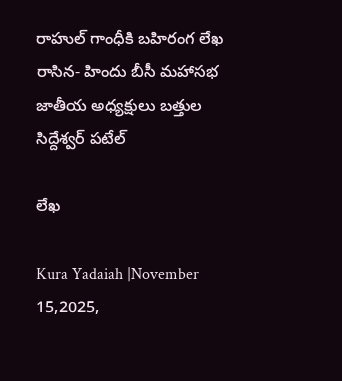రాహుల్ గాంధీకి బహిరంగ లేఖ రాసిన- హిందు బీసీ మహాసభ జాతీయ అధ్యక్షులు బత్తుల సిద్దేశ్వర్ పటేల్

లేఖ

Kura Yadaiah |November 15,2025,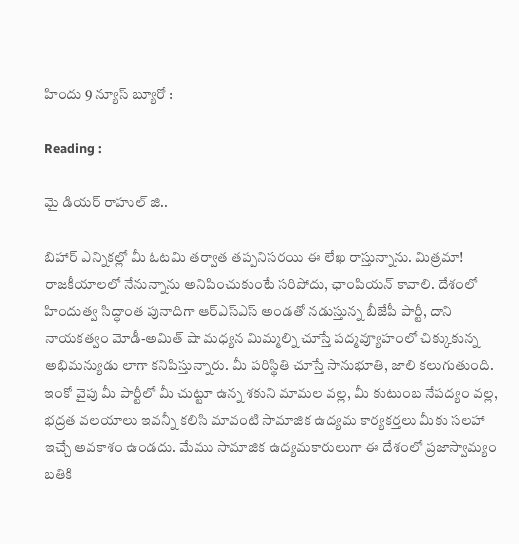హిందు 9 న్యూస్ బ్యూరో :

Reading :

మై డియర్ రాహుల్ జి..

బిహార్ ఎన్నికల్లో మీ ఓటమి తర్వాత తప్పనిసరయి ఈ లేఖ రాస్తున్నాను. మిత్రమా! రాజకీయాలలో నేనున్నాను అనిపించుకుంటే సరిపోదు, ఛాంపియన్ కావాలి. దేశంలో హిందుత్వ సిద్ధాంత పునాదిగా ఆర్ఎస్ఎస్ అండతో నడుస్తున్న బీజేపీ పార్టీ, దాని నాయకత్వం మోడీ-అమిత్ షా మధ్యన మిమ్మల్ని చూస్తే పద్మవ్యూహంలో చిక్కుకున్న అభిమన్యుడు లాగా కనిపిస్తున్నారు. మీ పరిస్థితి చూస్తే సానుభూతి, జాలి కలుగుతుంది. ఇంకో వైపు మీ పార్టీలో మీ చుట్టూ ఉన్న శకుని మామల వల్ల, మీ కుటుంబ నేపద్యం వల్ల, భద్రత వలయాలు ఇవన్నీ కలిసి మావంటి సామాజిక ఉద్యమ కార్యకర్తలు మీకు సలహా ఇచ్చే అవకాశం ఉండదు. మేము సామాజిక ఉద్యమకారులుగా ఈ దేశంలో ప్రజాస్వామ్యం బతికి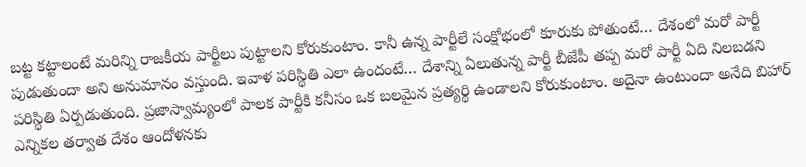బట్ట కట్టాలంటే మరిన్ని రాజకీయ పార్టీలు పుట్టాలని కోరుకుంటాం. కానీ ఉన్న పార్టీలే సంక్షోభంలో కూరుకు పోతుంటే… దేశంలో మరో పార్టీ పుడుతుందా అని అనుమానం వస్తుంది. ఇవాళ పరిస్థితి ఎలా ఉందంటే… దేశాన్ని ఏలుతున్న పార్టీ బీజేపీ తప్ప మరో పార్టీ ఏది నిలబడని పరిస్థితి ఏర్పడుతుంది. ప్రజాస్వామ్యంలో పాలక పార్టీకి కనీసం ఒక బలమైన ప్రత్యర్థి ఉండాలని కోరుకుంటాం. అదైనా ఉంటుందా అనేది బిహార్ ఎన్నికల తర్వాత దేశం ఆందోళనకు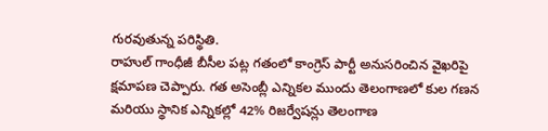గురవుతున్న పరిస్థితి.
రాహుల్ గాంధీజీ బీసీల పట్ల గతంలో కాంగ్రెస్ పార్టీ అనుసరించిన వైఖరిపై క్షమాపణ చెప్పారు. గత అసెంబ్లీ ఎన్నికల ముందు తెలంగాణలో కుల గణన మరియు స్థానిక ఎన్నికల్లో 42% రిజర్వేషన్లు తెలంగాణ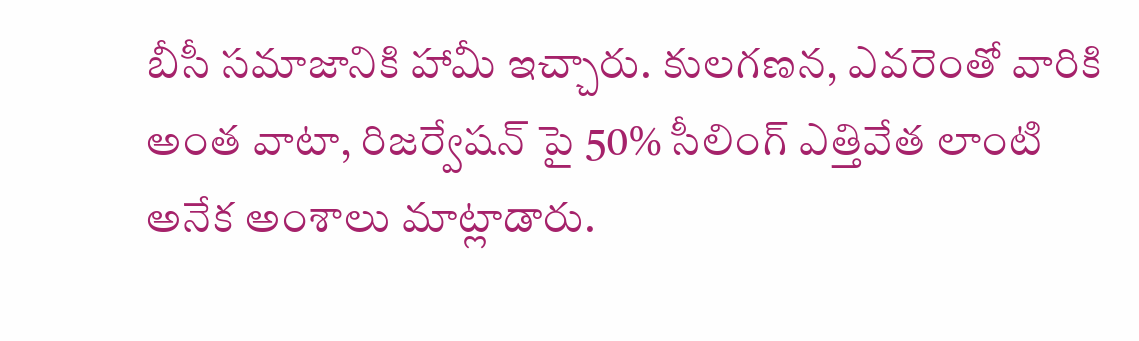బీసీ సమాజానికి హామీ ఇచ్చారు. కులగణన, ఎవరెంతో వారికి అంత వాటా, రిజర్వేషన్ పై 50% సీలింగ్ ఎత్తివేత లాంటి అనేక అంశాలు మాట్లాడారు.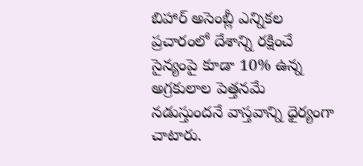బిహార్ అసెంబ్లీ ఎన్నికల ప్రచారంలో దేశాన్ని రక్షించే సైన్యంపై కూడా 10% ఉన్న అగ్రకులాల పెత్తనమే నడుస్తుందనే వాస్తవాన్ని ధైర్యంగా చాటారు.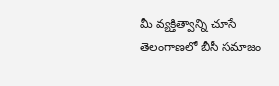మీ వ్యక్తిత్వాన్ని చూసే తెలంగాణలో బీసీ సమాజం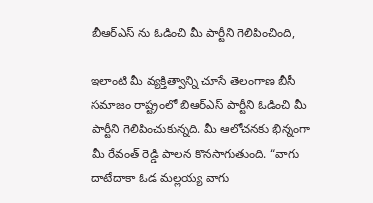బీఆర్ఎస్ ను ఓడించి మీ పార్టీని గెలిపించింది,

ఇలాంటి మీ వ్యక్తిత్వాన్ని చూసే తెలంగాణ బీసీ సమాజం రాష్ట్రంలో బిఆర్ఎస్ పార్టీని ఓడించి మీ పార్టీని గెలిపించుకున్నది. మీ ఆలోచనకు భిన్నంగా మీ రేవంత్ రెడ్డి పాలన కొనసాగుతుంది. “వాగు దాటేదాకా ఓడ మల్లయ్య వాగు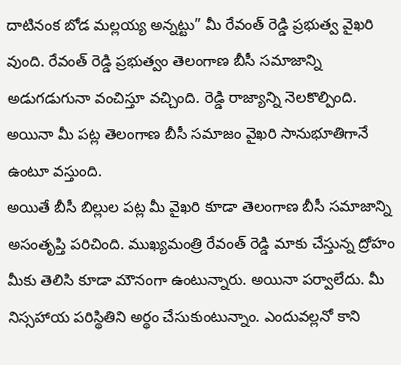దాటినంక బోడ మల్లయ్య అన్నట్టు” మీ రేవంత్ రెడ్డి ప్రభుత్వ వైఖరి వుంది. రేవంత్ రెడ్డి ప్రభుత్వం తెలంగాణ బీసీ సమాజాన్ని అడుగడుగునా వంచిస్తూ వచ్చింది. రెడ్డి రాజ్యాన్ని నెలకొల్పింది. అయినా మీ పట్ల తెలంగాణ బీసీ సమాజం వైఖరి సానుభూతిగానే ఉంటూ వస్తుంది.
అయితే బీసీ బిల్లుల పట్ల మీ వైఖరి కూడా తెలంగాణ బీసీ సమాజాన్ని అసంతృప్తి పరిచింది. ముఖ్యమంత్రి రేవంత్ రెడ్డి మాకు చేస్తున్న ద్రోహం మీకు తెలిసి కూడా మౌనంగా ఉంటున్నారు. అయినా పర్వాలేదు. మీ నిస్సహాయ పరిస్థితిని అర్థం చేసుకుంటున్నాం. ఎందువల్లనో కాని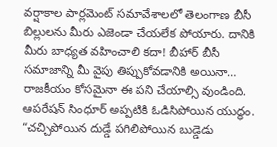వర్షాకాల పార్లమెంట్ సమావేశాలలో తెలంగాణ బీసీ బిల్లులను మీరు ఎజెండా చేయలేక పోయారు. దానికి మీరు బాధ్యత వహించాలి కదా! బీహార్ బీసీ సమాజాన్ని మీ వైపు తిప్పుకోవడానికి అయినా… రాజకీయం కోసమైనా ఈ పని చేయాల్సి వుండింది. ఆపరేషన్ సింధూర్ అప్పటికి ఓడిసిపోయిన యుద్ధం. “చచ్చిపోయిన దుడ్డే పగిలిపోయిన బుడ్డెడు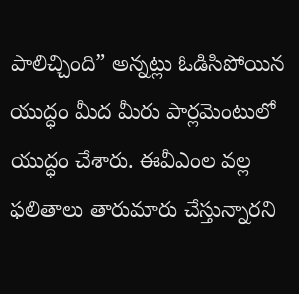పాలిచ్చింది” అన్నట్లు ఓడిసిపోయిన యుద్ధం మీద మీరు పార్లమెంటులో యుద్ధం చేశారు. ఈవీఎంల వల్ల ఫలితాలు తారుమారు చేస్తున్నారని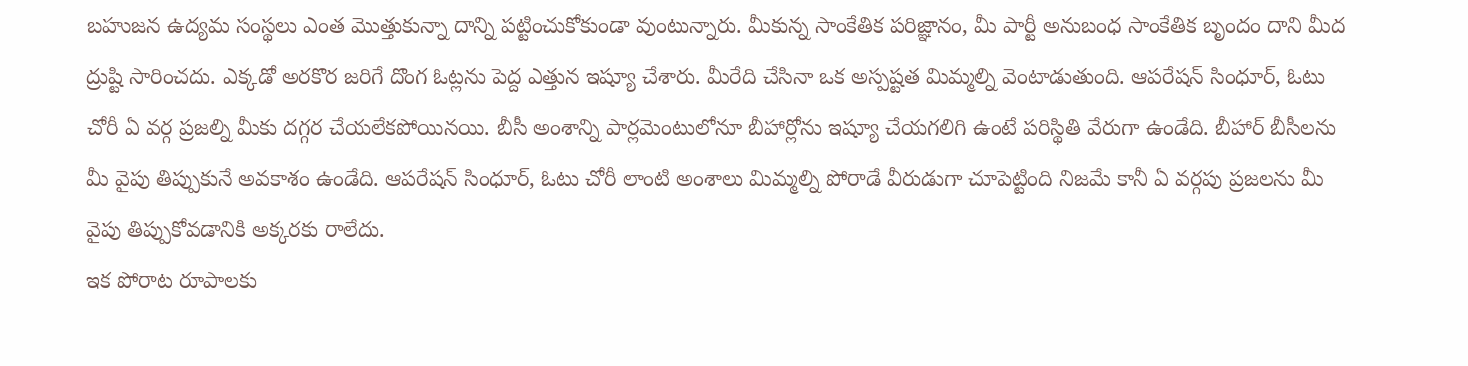బహుజన ఉద్యమ సంస్థలు ఎంత మొత్తుకున్నా దాన్ని పట్టించుకోకుండా వుంటున్నారు. మీకున్న సాంకేతిక పరిజ్ఞానం, మీ పార్టీ అనుబంధ సాంకేతిక బృందం దాని మీద ద్రుష్టి సారించదు. ఎక్కడో అరకొర జరిగే దొంగ ఓట్లను పెద్ద ఎత్తున ఇష్యూ చేశారు. మీరేది చేసినా ఒక అస్పష్టత మిమ్మల్ని వెంటాడుతుంది. ఆపరేషన్ సింధూర్, ఓటు చోరీ ఏ వర్గ ప్రజల్ని మీకు దగ్గర చేయలేకపోయినయి. బీసీ అంశాన్ని పార్లమెంటులోనూ బీహార్లోను ఇష్యూ చేయగలిగి ఉంటే పరిస్థితి వేరుగా ఉండేది. బీహార్ బీసీలను మీ వైపు తిప్పుకునే అవకాశం ఉండేది. ఆపరేషన్ సింధూర్, ఓటు చోరీ లాంటి అంశాలు మిమ్మల్ని పోరాడే వీరుడుగా చూపెట్టింది నిజమే కానీ ఏ వర్గపు ప్రజలను మీ వైపు తిప్పుకోవడానికి అక్కరకు రాలేదు.
ఇక పోరాట రూపాలకు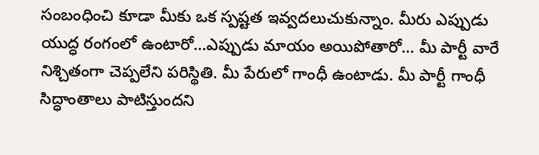సంబంధించి కూడా మీకు ఒక స్పష్టత ఇవ్వదలుచుకున్నాం. మీరు ఎప్పుడు యుద్ధ రంగంలో ఉంటారో…ఎప్పుడు మాయం అయిపోతారో… మీ పార్టీ వారే నిశ్చితంగా చెప్పలేని పరిస్థితి. మీ పేరులో గాంధీ ఉంటాడు. మీ పార్టీ గాంధీ సిద్ధాంతాలు పాటిస్తుందని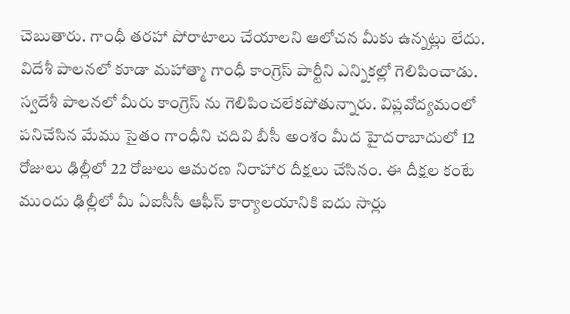చెబుతారు. గాంధీ తరహా పోరాటాలు చేయాలని ఆలోచన మీకు ఉన్నట్లు లేదు. విదేశీ పాలనలో కూడా మహాత్మా గాంధీ కాంగ్రెస్ పార్టీని ఎన్నికల్లో గెలిపించాడు. స్వదేశీ పాలనలో మీరు కాంగ్రెస్ ను గెలిపించలేకపోతున్నారు. విప్లవోద్యమంలో పనిచేసిన మేము సైతం గాంధీని చదివి బీసీ అంశం మీద హైదరాబాదులో 12 రోజులు ఢిల్లీలో 22 రోజులు ఆమరణ నిరాహార దీక్షలు చేసినం. ఈ దీక్షల కంటే ముందు ఢిల్లీలో మీ ఏఐసీసీ ఆఫీస్ కార్యాలయానికి ఐదు సార్లు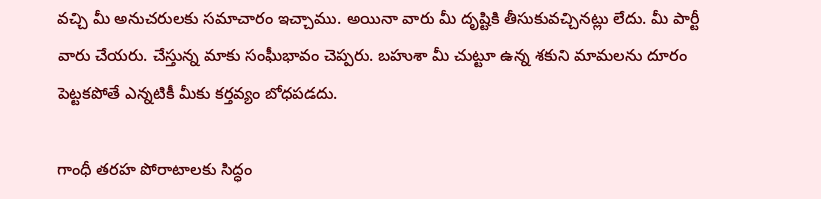వచ్చి మీ అనుచరులకు సమాచారం ఇచ్చాము. అయినా వారు మీ దృష్టికి తీసుకువచ్చినట్లు లేదు. మీ పార్టీ వారు చేయరు. చేస్తున్న మాకు సంఘీభావం చెప్పరు. బహుశా మీ చుట్టూ ఉన్న శకుని మామలను దూరం పెట్టకపోతే ఎన్నటికీ మీకు కర్తవ్యం బోధపడదు.

గాంధీ తరహ పోరాటాలకు సిద్ధం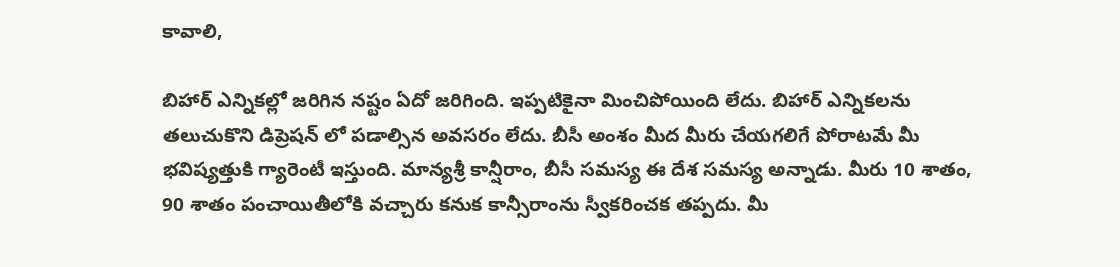కావాలి,

బిహార్ ఎన్నికల్లో జరిగిన నష్టం ఏదో జరిగింది. ఇప్పటికైనా మించిపోయింది లేదు. బిహార్ ఎన్నికలను తలుచుకొని డిప్రెషన్ లో పడాల్సిన అవసరం లేదు. బీసీ అంశం మీద మీరు చేయగలిగే పోరాటమే మీ భవిష్యత్తుకి గ్యారెంటీ ఇస్తుంది. మాన్యశ్రీ కాన్షీరాం, బీసీ సమస్య ఈ దేశ సమస్య అన్నాడు. మీరు 10 శాతం, 90 శాతం పంచాయితీలోకి వచ్చారు కనుక కాన్సీరాంను స్వీకరించక తప్పదు. మీ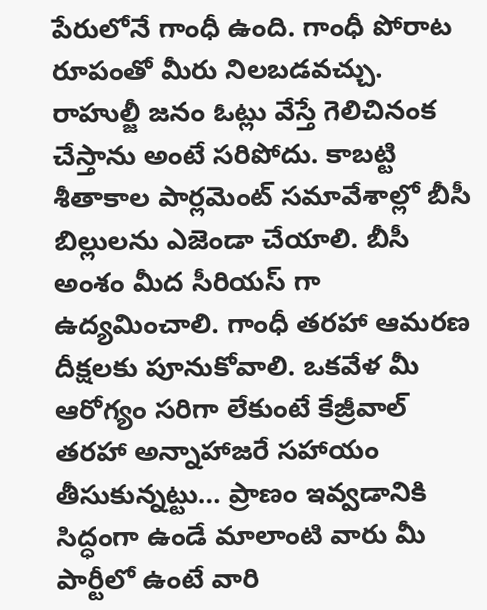పేరులోనే గాంధీ ఉంది. గాంధీ పోరాట రూపంతో మీరు నిలబడవచ్చు. రాహుల్జీ జనం ఓట్లు వేస్తే గెలిచినంక చేస్తాను అంటే సరిపోదు. కాబట్టి శీతాకాల పార్లమెంట్ సమావేశాల్లో బీసీ బిల్లులను ఎజెండా చేయాలి. బీసీ అంశం మీద సీరియస్ గా ఉద్యమించాలి. గాంధీ తరహా ఆమరణ దీక్షలకు పూనుకోవాలి. ఒకవేళ మీ ఆరోగ్యం సరిగా లేకుంటే కేజ్రీవాల్ తరహా అన్నాహాజరే సహాయం తీసుకున్నట్టు… ప్రాణం ఇవ్వడానికి సిద్ధంగా ఉండే మాలాంటి వారు మీ పార్టీలో ఉంటే వారి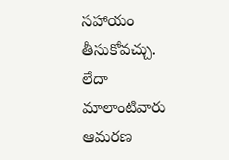సహాయం తీసుకోవచ్చు. లేదా మాలాంటివారు ఆమరణ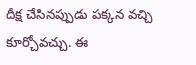దీక్ష చేసినప్పుడు పక్కన వచ్చి కూర్చోవచ్చు. ఈ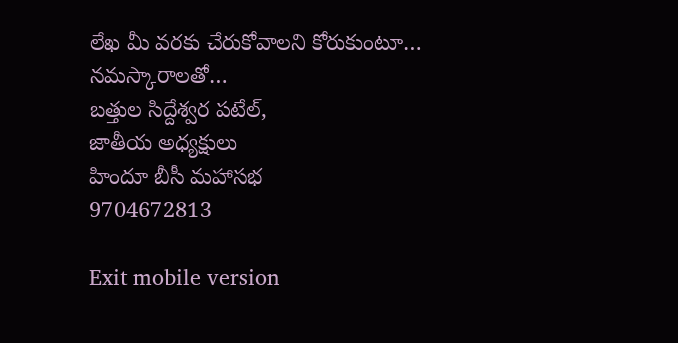లేఖ మీ వరకు చేరుకోవాలని కోరుకుంటూ…
నమస్కారాలతో…
బత్తుల సిద్దేశ్వర పటేల్,
జాతీయ అధ్యక్షులు
హిందూ బీసీ మహాసభ
9704672813

Exit mobile version